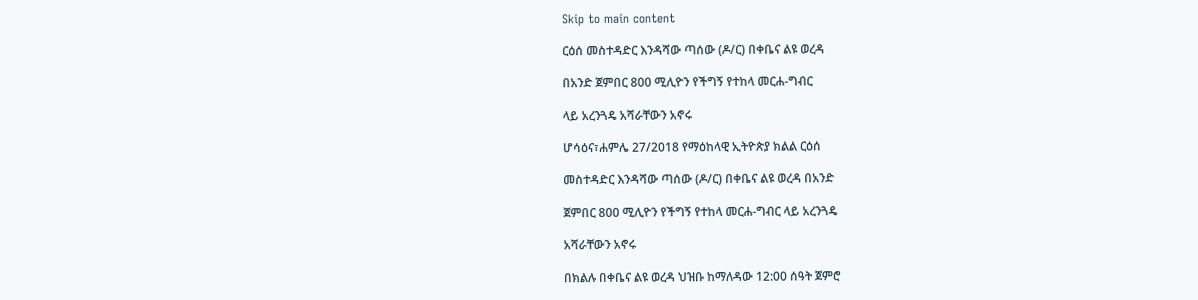Skip to main content

ርዕሰ መስተዳድር እንዳሻው ጣሰው (ዶ/ር) በቀቤና ልዩ ወረዳ

በአንድ ጀምበር 800 ሚሊዮን የችግኝ የተከላ መርሐ-ግብር

ላይ አረንጓዴ አሻራቸውን አኖሩ

ሆሳዕና፣ሐምሌ 27/2018 የማዕከላዊ ኢትዮጵያ ክልል ርዕሰ

መስተዳድር እንዳሻው ጣሰው (ዶ/ር) በቀቤና ልዩ ወረዳ በአንድ

ጀምበር 800 ሚሊዮን የችግኝ የተከላ መርሐ-ግብር ላይ አረንጓዴ

አሻራቸውን አኖሩ

በክልሉ በቀቤና ልዩ ወረዳ ህዝቡ ከማለዳው 12:00 ሰዓት ጀምሮ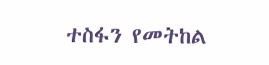ተስፋን የመትከል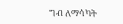ግብ ለማሳካት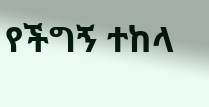የችግኝ ተከላ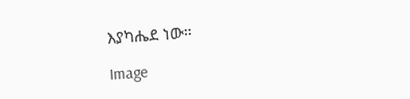እያካሔደ ነው።

Image